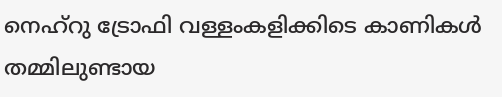നെഹ്റു ട്രോഫി വള്ളംകളിക്കിടെ കാണികൾ തമ്മിലുണ്ടായ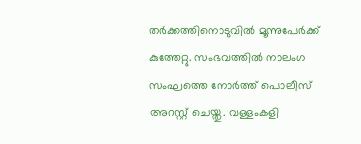തർക്കത്തിനൊടുവിൽ മൂന്നുപേർക്ക് കുത്തേറ്റു. സംഭവത്തിൽ നാലംഗ സംഘത്തെ നോർത്ത് പൊലീസ് അറസ്റ്റ് ചെയ്തു. വള്ളംകളി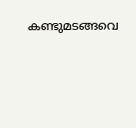കണ്ടുമടങ്ങവെ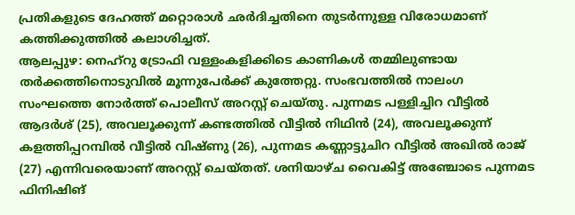പ്രതികളുടെ ദേഹത്ത് മറ്റൊരാൾ ഛർദിച്ചതിനെ തുടർന്നുള്ള വിരോധമാണ് കത്തിക്കുത്തിൽ കലാശിച്ചത്.
ആലപ്പുഴ: നെഹ്റു ട്രോഫി വള്ളംകളിക്കിടെ കാണികൾ തമ്മിലുണ്ടായ തർക്കത്തിനൊടുവിൽ മൂന്നുപേർക്ക് കുത്തേറ്റു. സംഭവത്തിൽ നാലംഗ സംഘത്തെ നോർത്ത് പൊലീസ് അറസ്റ്റ് ചെയ്തു. പുന്നമട പള്ളിച്ചിറ വീട്ടിൽ ആദർശ് (25), അവലൂക്കുന്ന് കണ്ടത്തിൽ വീട്ടിൽ നിഥിൻ (24), അവലൂക്കുന്ന് കളത്തിപ്പറമ്പിൽ വീട്ടിൽ വിഷ്ണു (26), പുന്നമട കണ്ണാട്ടുചിറ വീട്ടിൽ അഖിൽ രാജ് (27) എന്നിവരെയാണ് അറസ്റ്റ് ചെയ്തത്. ശനിയാഴ്ച വൈകിട്ട് അഞ്ചോടെ പുന്നമട ഫിനിഷിങ്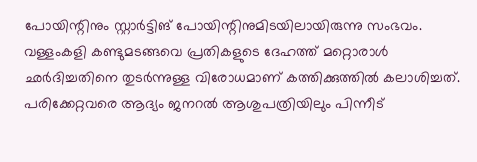പോയിന്റിനും സ്റ്റാർട്ടിങ് പോയിന്റിനുമിടയിലായിരുന്നു സംഭവം.
വള്ളംകളി കണ്ടുമടങ്ങവെ പ്രതികളുടെ ദേഹത്ത് മറ്റൊരാൾ ഛർദിച്ചതിനെ തുടർന്നുള്ള വിരോധമാണ് കത്തിക്കുത്തിൽ കലാശിച്ചത്. പരിക്കേറ്റവരെ ആദ്യം ജനറൽ ആശുപത്രിയിലും പിന്നീട്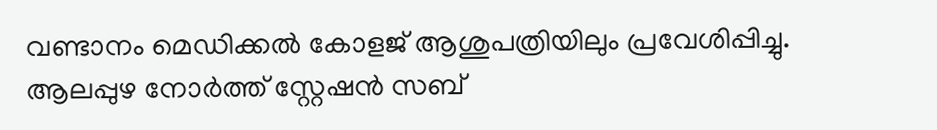വണ്ടാനം മെഡിക്കൽ കോളജ് ആശുപത്രിയിലും പ്രവേശിപ്പിച്ചു. ആലപ്പുഴ നോർത്ത് സ്റ്റേഷൻ സബ്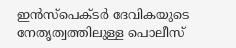ഇൻസ്പെക്ടർ ദേവികയുടെ നേതൃത്വത്തിലുള്ള പൊലീസ്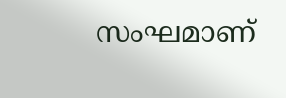സംഘമാണ്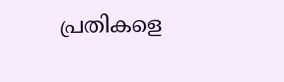പ്രതികളെ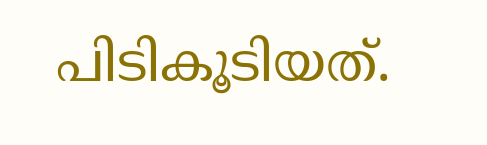പിടികൂടിയത്.